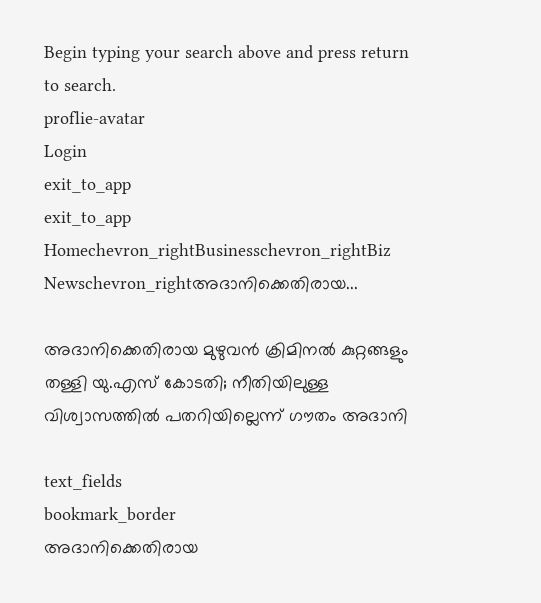Begin typing your search above and press return to search.
proflie-avatar
Login
exit_to_app
exit_to_app
Homechevron_rightBusinesschevron_rightBiz Newschevron_rightഅദാനിക്കെതിരായ...

അദാനിക്കെതിരായ മുഴുവന്‍ ക്രിമിനൽ കുറ്റങ്ങളും തള്ളി യു.എസ് കോടതി; നീതിയിലുള്ള വിശ്വാസത്തിൽ പതറിയില്ലെന്ന് ഗൗതം അദാനി

text_fields
bookmark_border
അദാനിക്കെതിരായ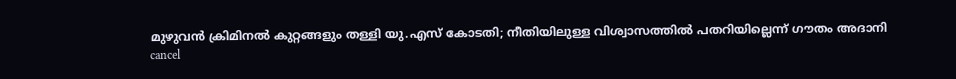മുഴുവന്‍ ക്രിമിനൽ കുറ്റങ്ങളും തള്ളി യു.എസ് കോടതി; നീതിയിലുള്ള വിശ്വാസത്തിൽ പതറിയില്ലെന്ന് ഗൗതം അദാനി
cancel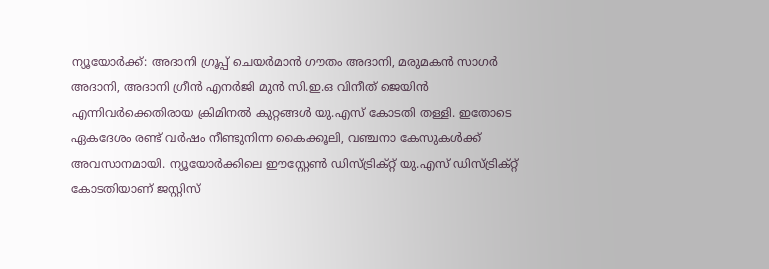ന്യൂയോർക്ക്: അദാനി ഗ്രൂപ്പ് ചെയർമാൻ ഗൗതം അദാനി, മരുമകൻ സാഗർ അദാനി, അദാനി ഗ്രീൻ എനർജി മുൻ സി.ഇ.ഒ വിനീത് ജെയിൻ എന്നിവർക്കെതിരായ ക്രിമിനൽ കുറ്റങ്ങൾ യു.എസ് കോടതി തള്ളി. ഇതോടെ ഏകദേശം രണ്ട് വർഷം നീണ്ടുനിന്ന കൈക്കൂലി, വഞ്ചനാ കേസുകൾക്ക് അവസാനമായി. ന്യൂയോർക്കിലെ ഈസ്റ്റേൺ ഡിസ്ട്രിക്റ്റ് യു.എസ് ഡിസ്ട്രിക്റ്റ് കോടതിയാണ് ജസ്റ്റിസ്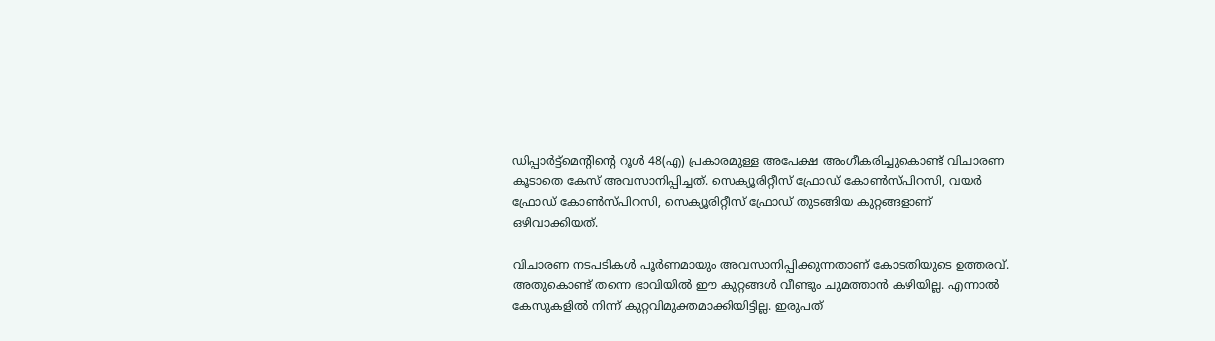ഡിപ്പാർട്ട്മെന്റിന്റെ റൂൾ 48(എ) പ്രകാരമുള്ള അപേക്ഷ അംഗീകരിച്ചുകൊണ്ട് വിചാരണ കൂടാതെ കേസ് അവസാനിപ്പിച്ചത്. സെക്യൂരിറ്റീസ് ഫ്രോഡ് കോൺസ്പിറസി, വയർ ഫ്രോഡ് കോൺസ്പിറസി, സെക്യൂരിറ്റീസ് ഫ്രോഡ് തുടങ്ങിയ കുറ്റങ്ങളാണ് ഒഴിവാക്കിയത്.

വിചാരണ നടപടികൾ പൂർണമായും അവസാനിപ്പിക്കുന്നതാണ് കോടതിയുടെ ഉത്തരവ്. അതുകൊണ്ട് തന്നെ ഭാവിയിൽ ഈ കുറ്റങ്ങൾ വീണ്ടും ചുമത്താൻ കഴിയില്ല. എന്നാൽ കേസുകളിൽ നിന്ന് കുറ്റവിമുക്തമാക്കിയിട്ടില്ല. ഇരുപത്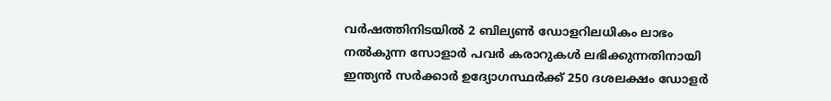വർഷത്തിനിടയിൽ 2 ബില്യൺ ഡോളറിലധികം ലാഭം നൽകുന്ന സോളാർ പവർ കരാറുകൾ ലഭിക്കുന്നതിനായി ഇന്ത്യൻ സർക്കാർ ഉദ്യോഗസ്ഥർക്ക് 250 ദശലക്ഷം ഡോളർ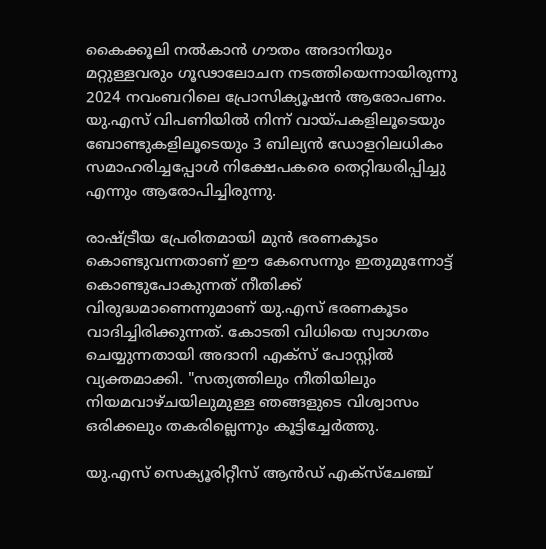കൈക്കൂലി നൽകാൻ ഗൗതം അദാനിയും മറ്റുള്ളവരും ഗൂഢാലോചന നടത്തിയെന്നായിരുന്നു 2024 നവംബറിലെ പ്രോസിക്യൂഷൻ ആരോപണം. യു.എസ് വിപണിയിൽ നിന്ന് വായ്പകളിലൂടെയും ബോണ്ടുകളിലൂടെയും 3 ബില്യൻ ഡോളറിലധികം സമാഹരിച്ചപ്പോൾ നിക്ഷേപകരെ തെറ്റിദ്ധരിപ്പിച്ചു എന്നും ആരോപിച്ചിരുന്നു.

രാഷ്ട്രീയ പ്രേരിതമായി മുൻ ഭരണകൂടം കൊണ്ടുവന്നതാണ് ഈ കേസെന്നും ഇതുമുന്നോട്ട് കൊണ്ടുപോകുന്നത് നീതിക്ക് വിരുദ്ധമാണെന്നുമാണ് യു.എസ് ഭരണകൂടം വാദിച്ചിരിക്കുന്നത്. കോടതി വിധിയെ സ്വാഗതം ചെയ്യുന്നതായി അദാനി എക്സ് പോസ്റ്റിൽ വ്യക്തമാക്കി. "സത്യത്തിലും നീതിയിലും നിയമവാഴ്ചയിലുമുള്ള ഞങ്ങളുടെ വിശ്വാസം ഒരിക്കലും തകരില്ലെന്നും കൂട്ടിച്ചേർത്തു.

യു.എസ് സെക്യൂരിറ്റീസ് ആൻഡ് എക്സ്ചേഞ്ച്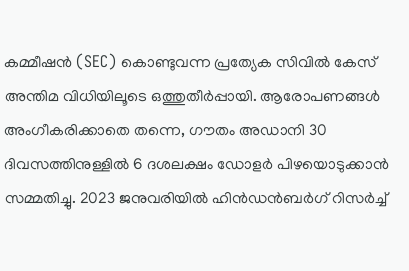കമ്മീഷൻ (SEC) കൊണ്ടുവന്ന പ്രത്യേക സിവിൽ കേസ് അന്തിമ വിധിയിലൂടെ ഒത്തുതീർപ്പായി. ആരോപണങ്ങൾ അംഗീകരിക്കാതെ തന്നെ, ഗൗതം അഡാനി 30 ദിവസത്തിനുള്ളിൽ 6 ദശലക്ഷം ഡോളർ പിഴയൊടുക്കാൻ സമ്മതിച്ചു. 2023 ജനുവരിയിൽ ഹിൻഡൻബർഗ് റിസർച്ച്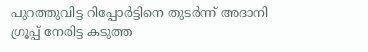പുറത്തുവിട്ട റിപ്പോർട്ടിനെ തുടർന്ന് അദാനി ഗ്രൂപ്പ് നേരിട്ട കടുത്ത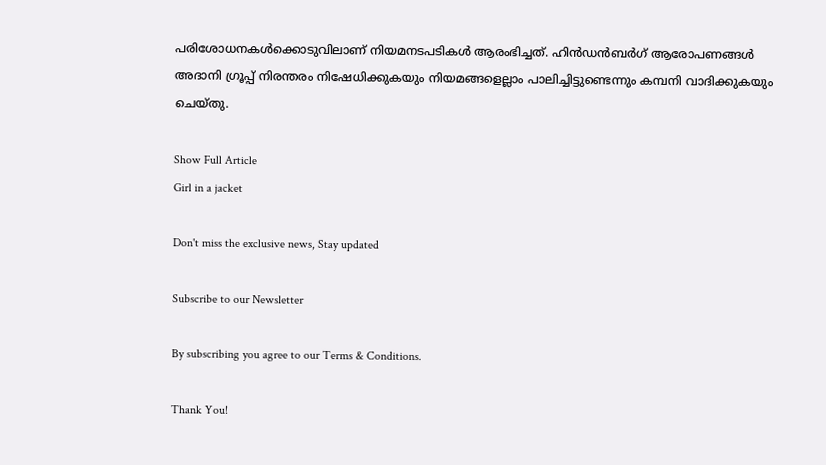പരിശോധനകൾക്കൊടുവിലാണ് നിയമനടപടികൾ ആരംഭിച്ചത്. ഹിൻഡൻബർഗ് ആരോപണങ്ങൾ അദാനി ഗ്രൂപ്പ് നിരന്തരം നിഷേധിക്കുകയും നിയമങ്ങളെല്ലാം പാലിച്ചിട്ടുണ്ടെന്നും കമ്പനി വാദിക്കുകയും ചെയ്തു.

Show Full Article
Girl in a jacket

Don't miss the exclusive news, Stay updated

Subscribe to our Newsletter

By subscribing you agree to our Terms & Conditions.

Thank You!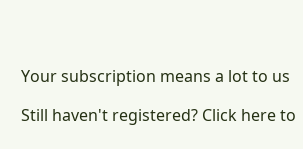Your subscription means a lot to us

Still haven't registered? Click here to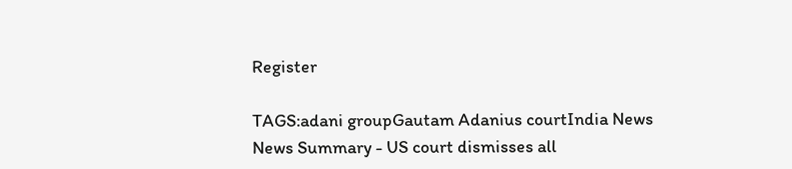Register

TAGS:adani groupGautam Adanius courtIndia News
News Summary - US court dismisses all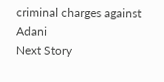criminal charges against Adani
Next Story